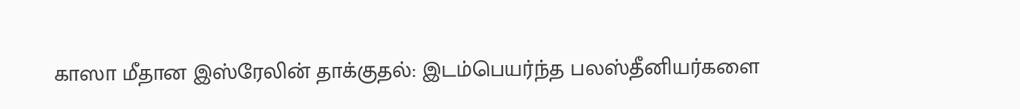காஸா மீதான இஸ்ரேலின் தாக்குதல்: இடம்பெயர்ந்த பலஸ்தீனியர்களை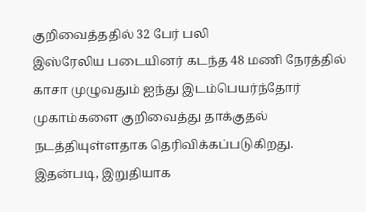குறிவைத்ததில் 32 பேர் பலி
இஸ்ரேலிய படையினர் கடந்த 48 மணி நேரத்தில் காசா முழுவதும் ஐந்து இடம்பெயர்ந்தோர் முகாம்களை குறிவைத்து தாக்குதல் நடத்தியுள்ளதாக தெரிவிக்கப்படுகிறது.
இதன்படி, இறுதியாக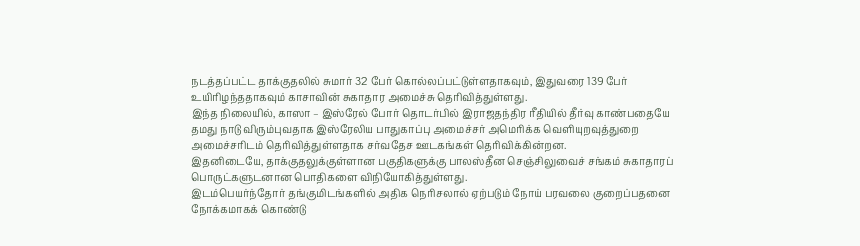நடத்தப்பட்ட தாக்குதலில் சுமார் 32 பேர் கொல்லப்பட்டுள்ளதாகவும், இதுவரை 139 பேர் உயிரிழந்ததாகவும் காசாவின் சுகாதார அமைச்சு தெரிவித்துள்ளது.
இந்த நிலையில், காஸா – இஸ்ரேல் போர் தொடர்பில் இராஜதந்திர ரீதியில் தீர்வு காண்பதையே தமது நாடு விரும்புவதாக இஸ்ரேலிய பாதுகாப்பு அமைச்சர் அமெரிக்க வெளியுறவுத்துறை அமைச்சரிடம் தெரிவித்துள்ளதாக சர்வதேச ஊடகங்கள் தெரிவிக்கின்றன.
இதனிடையே, தாக்குதலுக்குள்ளான பகுதிகளுக்கு பாலஸ்தீன செஞ்சிலுவைச் சங்கம் சுகாதாரப் பொருட்களுடனான பொதிகளை விநியோகித்துள்ளது.
இடம்பெயர்ந்தோர் தங்குமிடங்களில் அதிக நெரிசலால் ஏற்படும் நோய் பரவலை குறைப்பதனை நோக்கமாகக் கொண்டு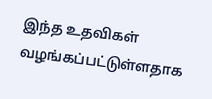இந்த உதவிகள் வழங்கப்பட்டுள்ளதாக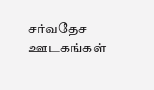சர்வதேச ஊடகங்கள்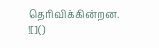தெரிவிக்கின்றன.
![]()